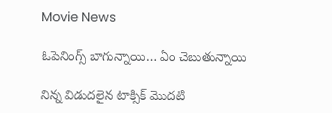Movie News

ఓపెనింగ్స్ బాగున్నాయి… ఏం చెబుతున్నాయి

నిన్న విడుదలైన టాక్సిక్ మొదటి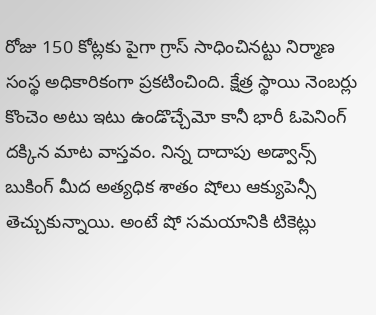రోజు 150 కోట్లకు పైగా గ్రాస్ సాధించినట్టు నిర్మాణ సంస్థ అధికారికంగా ప్రకటించింది. క్షేత్ర స్థాయి నెంబర్లు కొంచెం అటు ఇటు ఉండొచ్చేమో కానీ భారీ ఓపెనింగ్ దక్కిన మాట వాస్తవం. నిన్న దాదాపు అడ్వాన్స్ బుకింగ్ మీద అత్యధిక శాతం షోలు ఆక్యుపెన్సీ తెచ్చుకున్నాయి. అంటే షో సమయానికి టికెట్లు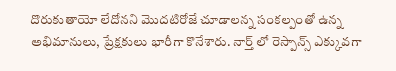దొరుకుతాయో లేదోనని మొదటిరోజే చూడాలన్న సంకల్పంతో ఉన్న అభిమానులు, ప్రేక్షకులు భారీగా కొనేశారు. నార్త్ లో రెస్పాన్స్ ఎక్కువగా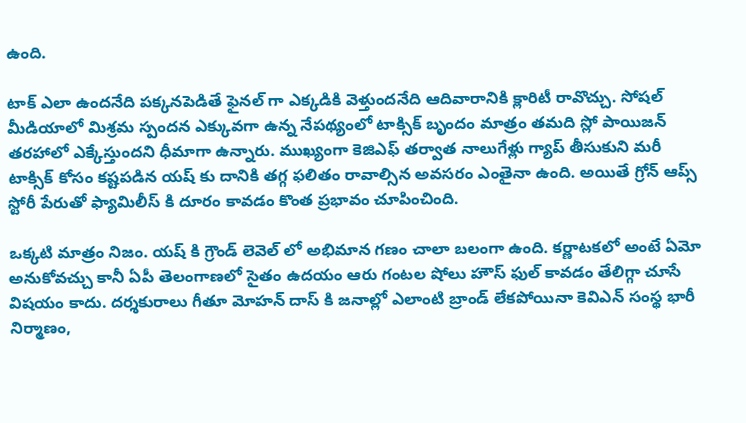ఉంది.

టాక్ ఎలా ఉందనేది పక్కనపెడితే ఫైనల్ గా ఎక్కడికి వెళ్తుందనేది ఆదివారానికి క్లారిటీ రావొచ్చు. సోషల్ మీడియాలో మిశ్రమ స్పందన ఎక్కువగా ఉన్న నేపథ్యంలో టాక్సిక్ బృందం మాత్రం తమది స్లో పాయిజన్ తరహాలో ఎక్కేస్తుందని ధీమాగా ఉన్నారు. ముఖ్యంగా కెజిఎఫ్ తర్వాత నాలుగేళ్లు గ్యాప్ తీసుకుని మరీ టాక్సిక్ కోసం కష్టపడిన యష్ కు దానికి తగ్గ ఫలితం రావాల్సిన అవసరం ఎంతైనా ఉంది. అయితే గ్రోన్ ఆప్స్ స్టోరీ పేరుతో ఫ్యామిలీస్ కి దూరం కావడం కొంత ప్రభావం చూపించింది.

ఒక్కటి మాత్రం నిజం. యష్ కి గ్రౌండ్ లెవెల్ లో అభిమాన గణం చాలా బలంగా ఉంది. కర్ణాటకలో అంటే ఏమో అనుకోవచ్చు కానీ ఏపీ తెలంగాణలో సైతం ఉదయం ఆరు గంటల షోలు హౌస్ ఫుల్ కావడం తేలిగ్గా చూసే విషయం కాదు. దర్శకురాలు గీతూ మోహన్ దాస్ కి జనాల్లో ఎలాంటి బ్రాండ్ లేకపోయినా కెవిఎన్ సంస్థ భారీ నిర్మాణం,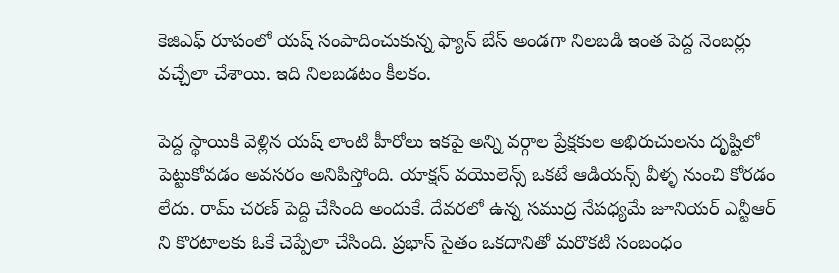కెజిఎఫ్ రూపంలో యష్ సంపాదించుకున్న ఫ్యాన్ బేస్ అండగా నిలబడి ఇంత పెద్ద నెంబర్లు వచ్చేలా చేశాయి. ఇది నిలబడటం కీలకం.

పెద్ద స్థాయికి వెళ్లిన యష్ లాంటి హీరోలు ఇకపై అన్ని వర్గాల ప్రేక్షకుల అభిరుచులను దృష్టిలో పెట్టుకోవడం అవసరం అనిపిస్తోంది. యాక్షన్ వయొలెన్స్ ఒకటే ఆడియన్స్ వీళ్ళ నుంచి కోరడం లేదు. రామ్ చరణ్ పెద్ది చేసింది అందుకే. దేవరలో ఉన్న సముద్ర నేపధ్యమే జూనియర్ ఎన్టీఆర్ ని కొరటాలకు ఓకే చెప్పేలా చేసింది. ప్రభాస్ సైతం ఒకదానితో మరొకటి సంబంధం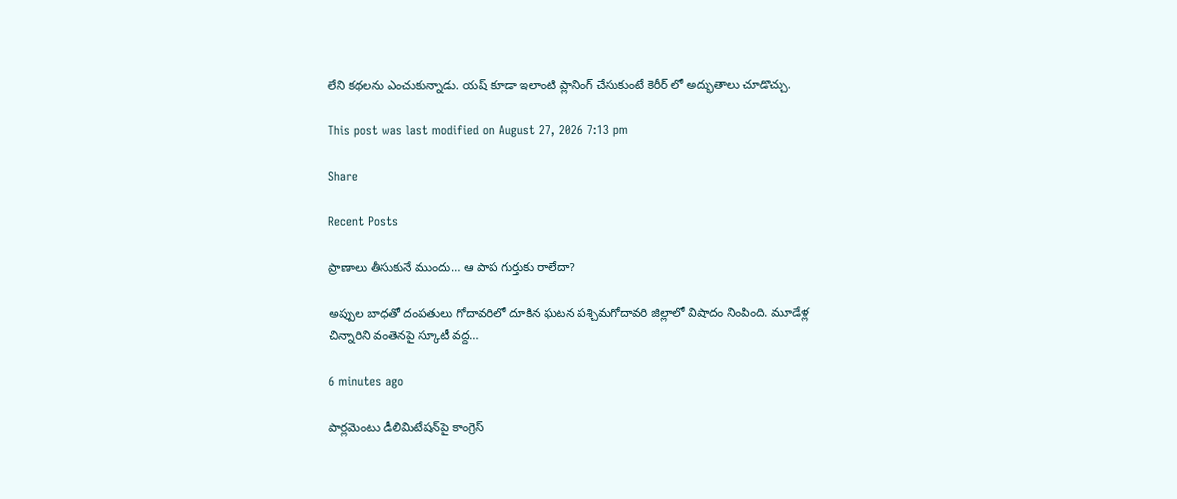లేని కథలను ఎంచుకున్నాడు. యష్ కూడా ఇలాంటి ప్లానింగ్ చేసుకుంటే కెరీర్ లో అద్భుతాలు చూడొచ్చు.

This post was last modified on August 27, 2026 7:13 pm

Share

Recent Posts

ప్రాణాలు తీసుకునే ముందు… ఆ పాప గుర్తుకు రాలేదా?

అప్పుల బాధతో దంపతులు గోదావరిలో దూకిన ఘటన పశ్చిమగోదావరి జిల్లాలో విషాదం నింపింది. మూడేళ్ల చిన్నారిని వంతెనపై స్కూటీ వద్ద…

6 minutes ago

పార్ల‌మెంటు డీలిమిటేష‌న్‌పై కాంగ్రెస్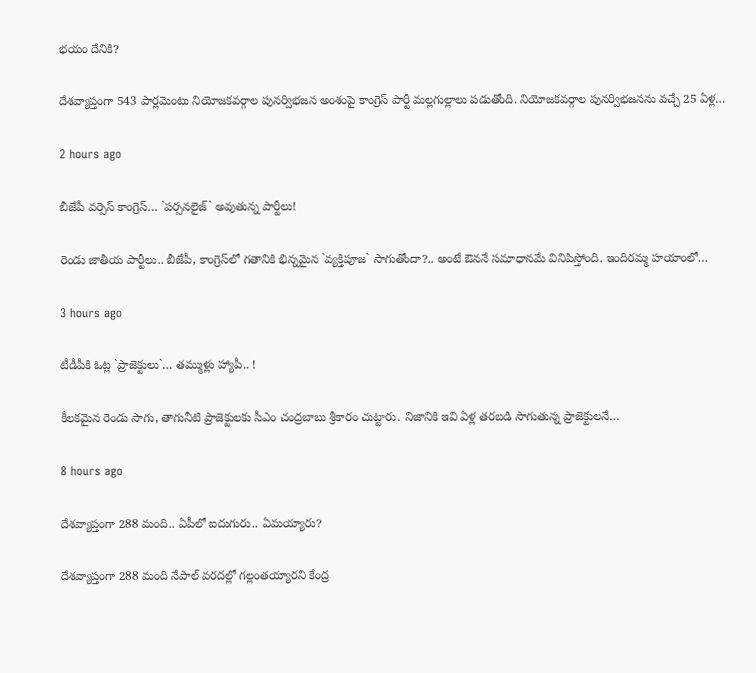భయం దేనికి?

దేశ‌వ్యాప్తంగా 543 పార్ల‌మెంటు నియోజ‌క‌వ‌ర్గాల పున‌ర్విభ‌జ‌న అంశంపై కాంగ్రెస్ పార్టీ మ‌ల్ల‌గుల్లాలు ప‌డుతోంది. నియోజ‌క‌వ‌ర్గాల పున‌ర్విభ‌జ‌న‌ను వ‌చ్చే 25 ఏళ్ల…

2 hours ago

బీజేపీ వ‌ర్సెస్ కాంగ్రెస్‌… `ప‌ర్స‌న‌లైజ్` అవుతున్న పార్టీలు!

రెండు జాతీయ పార్టీలు.. బీజేపీ, కాంగ్రెస్‌లో గ‌తానికి భిన్న‌మైన `వ్య‌క్తిపూజ` సాగుతోందా?.. అంటే ఔన‌నే స‌మాధాన‌మే వినిపిస్తోంది. ఇందిర‌మ్మ హ‌యాంలో…

3 hours ago

టీడీపీకి ఓట్ల `ప్రాజెక్టులు`… త‌మ్ముళ్లు హ్యాపీ.. !

కీల‌క‌మైన రెండు సాగు, తాగునీటి ప్రాజెక్టుల‌కు సీఎం చంద్ర‌బాబు శ్రీకారం చుట్టారు. నిజానికి ఇవి ఏళ్ల త‌ర‌బ‌డి సాగుతున్న ప్రాజెక్టుల‌నే…

8 hours ago

దేశ‌వ్యాప్తంగా 288 మంది.. ఏపీలో ఐదుగురు.. ఏమ‌య్యారు?

దేశ‌వ్యాప్తంగా 288 మంది నేపాల్ వ‌ర‌ద‌ల్లో గ‌ల్లంత‌య్యార‌ని కేంద్ర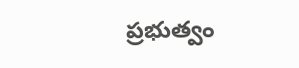ప్ర‌భుత్వం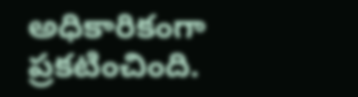అధికారికంగా ప్ర‌క‌టించింది.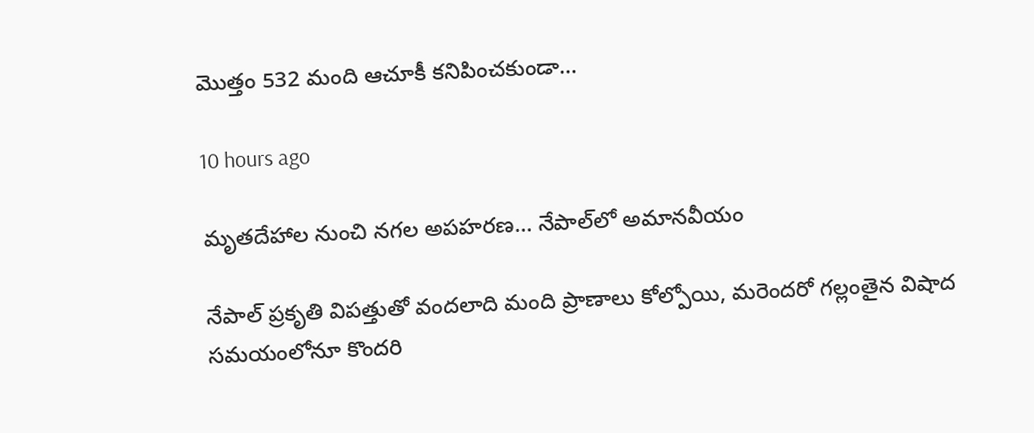మొత్తం 532 మంది ఆచూకీ క‌నిపించ‌కుండా…

10 hours ago

మృతదేహాల నుంచి నగల అపహరణ… నేపాల్‌లో అమానవీయం

నేపాల్ ప్రకృతి విపత్తుతో వందలాది మంది ప్రాణాలు కోల్పోయి, మరెందరో గల్లంతైన విషాద సమయంలోనూ కొందరి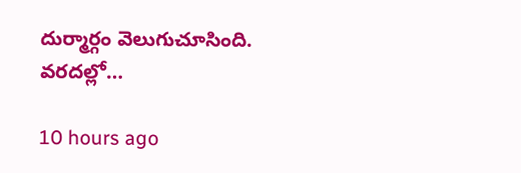దుర్మార్గం వెలుగుచూసింది. వరదల్లో…

10 hours ago